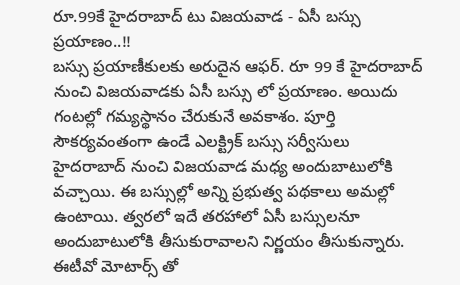రూ.99కే హైదరాబాద్ టు విజయవాడ - ఏసీ బస్సు ప్రయాణం..!!
బస్సు ప్రయాణీకులకు అరుదైన ఆఫర్. రూ 99 కే హైదరాబాద్ నుంచి విజయవాడకు ఏసీ బస్సు లో ప్రయాణం. అయిదు గంటల్లో గమ్యస్థానం చేరుకునే అవకాశం. పూర్తి సౌకర్యవంతంగా ఉండే ఎలక్ట్రిక్ బస్సు సర్వీసులు హైదరాబాద్ నుంచి విజయవాడ మధ్య అందుబాటులోకి వచ్చాయి. ఈ బస్సుల్లో అన్ని ప్రభుత్వ పథకాలు అమల్లో ఉంటాయి. త్వరలో ఇదే తరహాలో ఏసీ బస్సులనూ అందుబాటులోకి తీసుకురావాలని నిర్ణయం తీసుకున్నారు.
ఈటీవో మోటార్స్ తో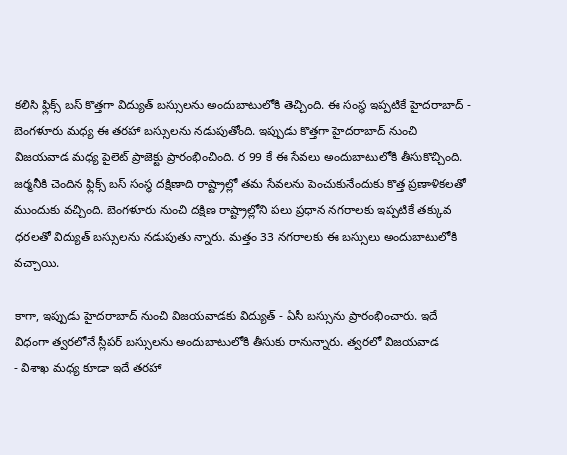కలిసి ఫ్లిక్స్ బస్ కొత్తగా విద్యుత్ బస్సులను అందుబాటులోకి తెచ్చింది. ఈ సంస్థ ఇప్పటికే హైదరాబాద్ - బెంగళూరు మధ్య ఈ తరహా బస్సులను నడుపుతోంది. ఇప్పుడు కొత్తగా హైదరాబాద్ నుంచి విజయవాడ మధ్య పైలెట్ ప్రాజెక్టు ప్రారంభించింది. ర 99 కే ఈ సేవలు అందుబాటులోకి తీసుకొచ్చింది. జర్మనీకి చెందిన ఫ్లిక్స్ బస్ సంస్థ దక్షిణాది రాష్ట్రాల్లో తమ సేవలను పెంచుకునేందుకు కొత్త ప్రణాళికలతో ముందుకు వచ్చింది. బెంగళూరు నుంచి దక్షిణ రాష్ట్రాల్లోని పలు ప్రధాన నగరాలకు ఇప్పటికే తక్కువ ధరలతో విద్యుత్ బస్సులను నడుపుతు న్నారు. మత్తం 33 నగరాలకు ఈ బస్సులు అందుబాటులోకి వచ్చాయి.

కాగా, ఇప్పుడు హైదరాబాద్ నుంచి విజయవాడకు విద్యుత్ - ఏసీ బస్సును ప్రారంభించారు. ఇదే విధంగా త్వరలోనే స్లీపర్ బస్సులను అందుబాటులోకి తీసుకు రానున్నారు. త్వరలో విజయవాడ
- విశాఖ మధ్య కూడా ఇదే తరహా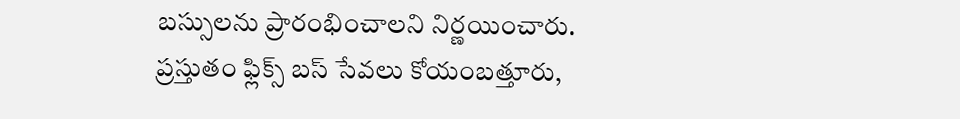బస్సులను ప్రారంభించాలని నిర్ణయించారు. ప్రస్తుతం ఫ్లిక్స్ బస్ సేవలు కోయంబత్తూరు,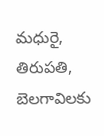మధురై, తిరుపతి, బెలగావిలకు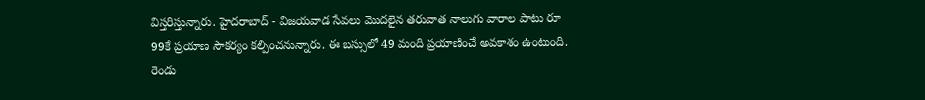విస్తరిస్తున్నారు. హైదరాబాద్ - విజయవాడ సేవలు మొదలైన తరువాత నాలుగు వారాల పాటు రూ 99కే ప్రయాణ సౌకర్యం కల్పించనున్నారు. ఈ బస్సులో 49 మంది ప్రయాణించే అవకాశం ఉంటుంది. రెండు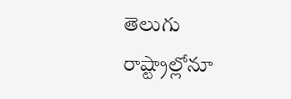తెలుగు రాష్ట్రాల్లోనూ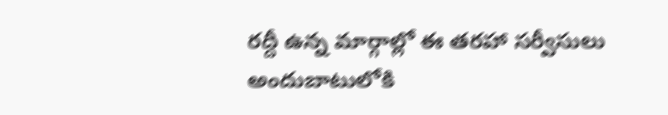రద్దీ ఉన్న మార్గాల్లో ఈ తరహా సర్వీసులు అందుబాటులోకి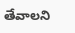తేవాలని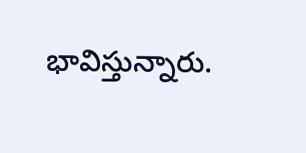భావిస్తున్నారు.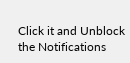Click it and Unblock the Notifications